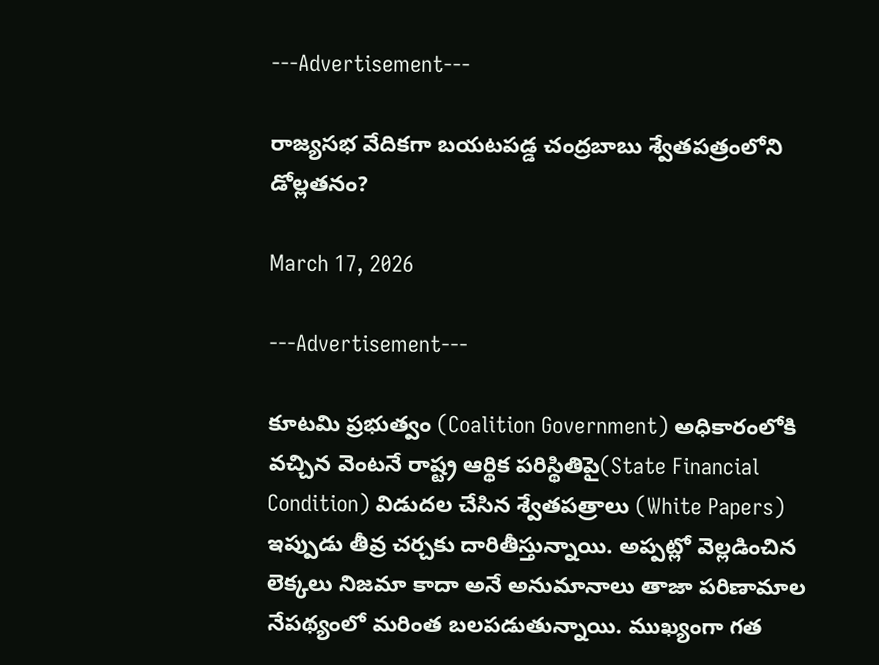---Advertisement---

రాజ్యసభ వేదికగా బయటపడ్డ చంద్రబాబు శ్వేతపత్రంలోని డోల్లతనం?

March 17, 2026

---Advertisement---

కూటమి ప్రభుత్వం (Coalition Government) అధికారంలోకి వచ్చిన వెంటనే రాష్ట్ర ఆర్థిక పరిస్థితిపై(State Financial Condition) విడుదల చేసిన శ్వేతపత్రాలు (White Papers) ఇప్పుడు తీవ్ర చర్చకు దారితీస్తున్నాయి. అప్పట్లో వెల్లడించిన లెక్కలు నిజమా కాదా అనే అనుమానాలు తాజా పరిణామాల నేపథ్యంలో మరింత బలపడుతున్నాయి. ముఖ్యంగా గత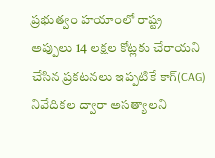ప్రభుత్వం హయాంలో రాష్ట్ర అప్పులు 14 లక్షల కోట్లకు చేరాయని చేసిన ప్రకటనలు ఇప్పటికే కాగ్(CAG) నివేదికల ద్వారా అసత్యాలని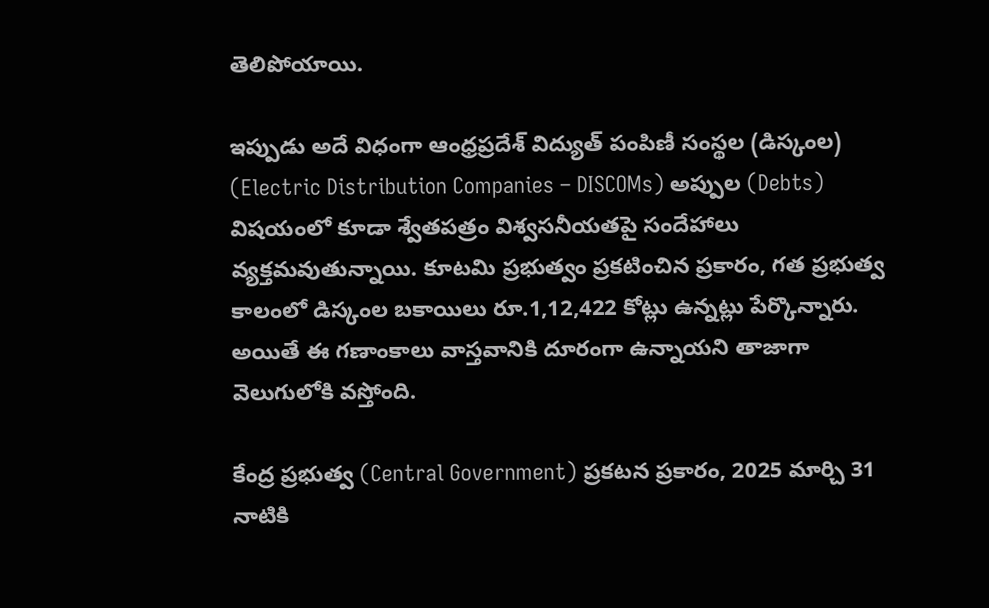తెలిపోయాయి.

ఇప్పుడు అదే విధంగా ఆంధ్రప్రదేశ్ విద్యుత్ పంపిణీ సంస్థల (డిస్కంల) (Electric Distribution Companies – DISCOMs) అప్పుల (Debts) విషయంలో కూడా శ్వేతపత్రం విశ్వసనీయతపై సందేహాలు వ్యక్తమవుతున్నాయి. కూటమి ప్రభుత్వం ప్రకటించిన ప్రకారం, గత ప్రభుత్వ కాలంలో డిస్కంల బకాయిలు రూ.1,12,422 కోట్లు ఉన్నట్లు పేర్కొన్నారు. అయితే ఈ గణాంకాలు వాస్తవానికి దూరంగా ఉన్నాయని తాజాగా వెలుగులోకి వస్తోంది.

కేంద్ర ప్రభుత్వ (Central Government) ప్రకటన ప్రకారం, 2025 మార్చి 31 నాటికి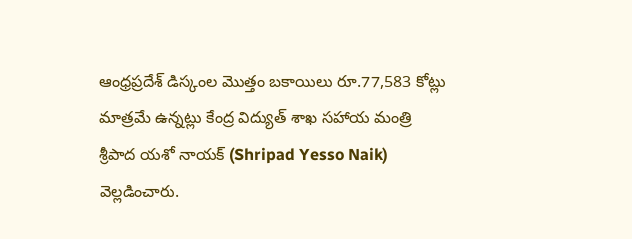ఆంధ్రప్రదేశ్ డిస్కంల మొత్తం బకాయిలు రూ.77,583 కోట్లు మాత్రమే ఉన్నట్లు కేంద్ర విద్యుత్ శాఖ సహాయ మంత్రి శ్రీపాద యశో నాయక్ (Shripad Yesso Naik) వెల్లడించారు.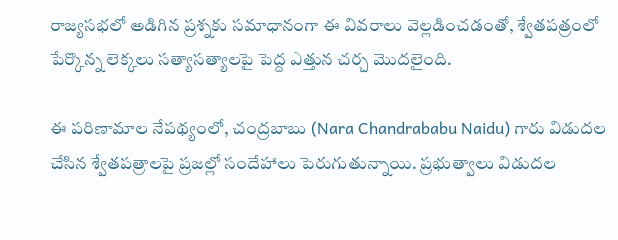రాజ్యసభలో అడిగిన ప్రశ్నకు సమాధానంగా ఈ వివరాలు వెల్లడించడంతో, శ్వేతపత్రంలో పేర్కొన్న లెక్కలు సత్యాసత్యాలపై పెద్ద ఎత్తున చర్చ మొదలైంది.

ఈ పరిణామాల నేపథ్యంలో, చంద్రబాబు (Nara Chandrababu Naidu) గారు విడుదల చేసిన శ్వేతపత్రాలపై ప్రజల్లో సందేహాలు పెరుగుతున్నాయి. ప్రభుత్వాలు విడుదల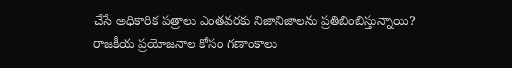చేసే అధికారిక పత్రాలు ఎంతవరకు నిజానిజాలను ప్రతిబింబిస్తున్నాయి? రాజకీయ ప్రయోజనాల కోసం గణాంకాలు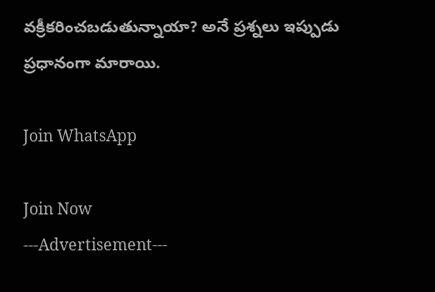వక్రీకరించబడుతున్నాయా? అనే ప్రశ్నలు ఇప్పుడు ప్రధానంగా మారాయి.

Join WhatsApp

Join Now
---Advertisement---